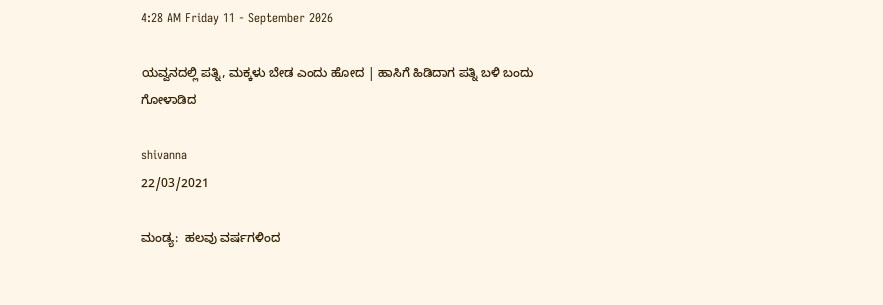4:28 AM Friday 11 - September 2026

ಯವ್ವನದಲ್ಲಿ ಪತ್ನಿ, ಮಕ್ಕಳು ಬೇಡ ಎಂದು ಹೋದ | ಹಾಸಿಗೆ ಹಿಡಿದಾಗ ಪತ್ನಿ ಬಳಿ ಬಂದು ಗೋಳಾಡಿದ

shivanna
22/03/2021

ಮಂಡ್ಯ:  ಹಲವು ವರ್ಷಗಳಿಂದ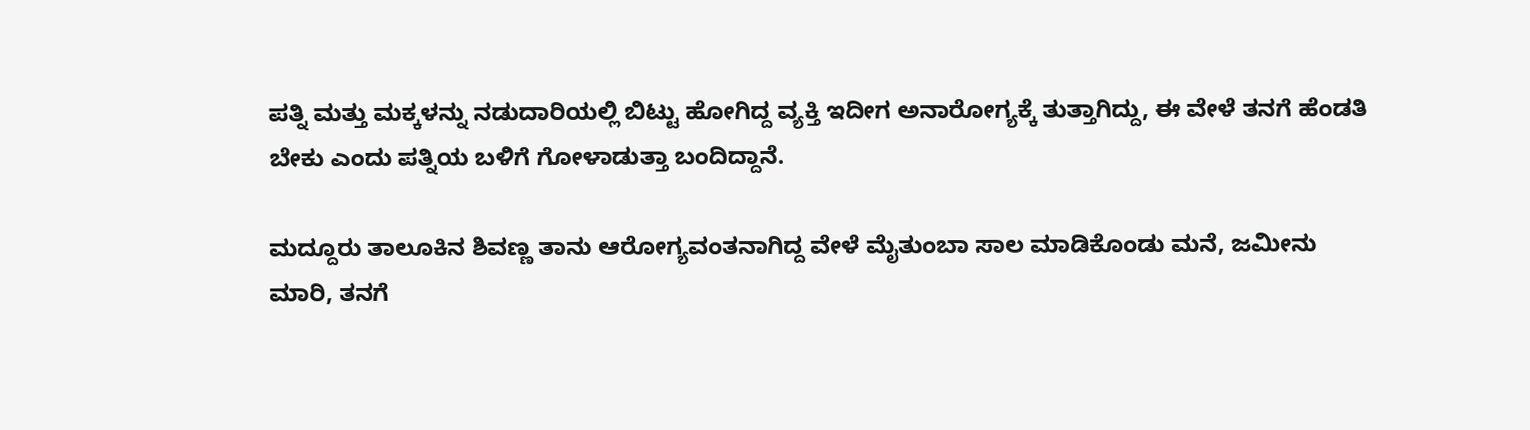ಪತ್ನಿ ಮತ್ತು ಮಕ್ಕಳನ್ನು ನಡುದಾರಿಯಲ್ಲಿ ಬಿಟ್ಟು ಹೋಗಿದ್ದ ವ್ಯಕ್ತಿ ಇದೀಗ ಅನಾರೋಗ್ಯಕ್ಕೆ ತುತ್ತಾಗಿದ್ದು, ಈ ವೇಳೆ ತನಗೆ ಹೆಂಡತಿ ಬೇಕು ಎಂದು ಪತ್ನಿಯ ಬಳಿಗೆ ಗೋಳಾಡುತ್ತಾ ಬಂದಿದ್ದಾನೆ.

ಮದ್ದೂರು ತಾಲೂಕಿನ ಶಿವಣ್ಣ ತಾನು ಆರೋಗ್ಯವಂತನಾಗಿದ್ದ ವೇಳೆ ಮೈತುಂಬಾ ಸಾಲ ಮಾಡಿಕೊಂಡು ಮನೆ, ಜಮೀನು ಮಾರಿ, ತನಗೆ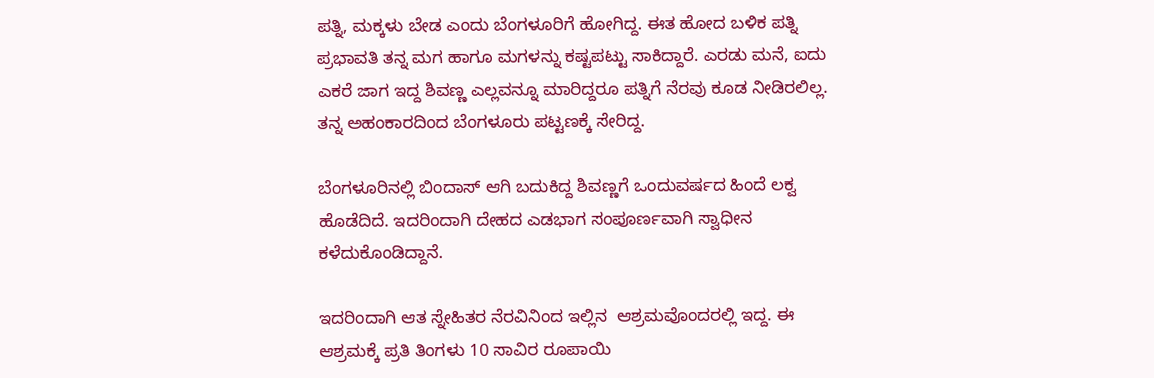ಪತ್ನಿ, ಮಕ್ಕಳು ಬೇಡ ಎಂದು ಬೆಂಗಳೂರಿಗೆ ಹೋಗಿದ್ದ. ಈತ ಹೋದ ಬಳಿಕ ಪತ್ನಿ ಪ್ರಭಾವತಿ ತನ್ನ ಮಗ ಹಾಗೂ ಮಗಳನ್ನು ಕಷ್ಟಪಟ್ಟು ಸಾಕಿದ್ದಾರೆ. ಎರಡು ಮನೆ, ಐದು ಎಕರೆ ಜಾಗ ಇದ್ದ ಶಿವಣ್ಣ ಎಲ್ಲವನ್ನೂ ಮಾರಿದ್ದರೂ ಪತ್ನಿಗೆ ನೆರವು ಕೂಡ ನೀಡಿರಲಿಲ್ಲ. ತನ್ನ ಅಹಂಕಾರದಿಂದ ಬೆಂಗಳೂರು ಪಟ್ಟಣಕ್ಕೆ ಸೇರಿದ್ದ.

ಬೆಂಗಳೂರಿನಲ್ಲಿ ಬಿಂದಾಸ್ ಆಗಿ ಬದುಕಿದ್ದ ಶಿವಣ್ಣಗೆ ಒಂದುವರ್ಷದ ಹಿಂದೆ ಲಕ್ವ ಹೊಡೆದಿದೆ. ಇದರಿಂದಾಗಿ ದೇಹದ ಎಡಭಾಗ ಸಂಪೂರ್ಣವಾಗಿ ಸ್ವಾಧೀನ ಕಳೆದುಕೊಂಡಿದ್ದಾನೆ.

ಇದರಿಂದಾಗಿ ಆತ ಸ್ನೇಹಿತರ ನೆರವಿನಿಂದ ಇಲ್ಲಿನ  ಆಶ್ರಮವೊಂದರಲ್ಲಿ ಇದ್ದ. ಈ ಆಶ್ರಮಕ್ಕೆ ಪ್ರತಿ ತಿಂಗಳು 10 ಸಾವಿರ ರೂಪಾಯಿ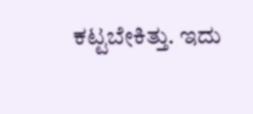ಕಟ್ಟಬೇಕಿತ್ತು. ಇದು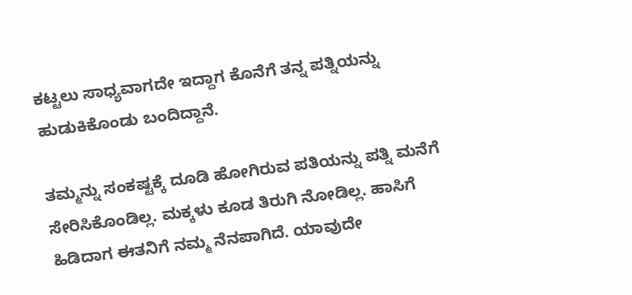ಕಟ್ಟಲು ಸಾಧ್ಯವಾಗದೇ ಇದ್ದಾಗ ಕೊನೆಗೆ ತನ್ನ ಪತ್ನಿಯನ್ನು ಹುಡುಕಿಕೊಂಡು ಬಂದಿದ್ದಾನೆ.

ತಮ್ಮನ್ನು ಸಂಕಷ್ಟಕ್ಕೆ ದೂಡಿ ಹೋಗಿರುವ ಪತಿಯನ್ನು ಪತ್ನಿ ಮನೆಗೆ ಸೇರಿಸಿಕೊಂಡಿಲ್ಲ. ಮಕ್ಕಳು ಕೂಡ ತಿರುಗಿ ನೋಡಿಲ್ಲ. ಹಾಸಿಗೆ ಹಿಡಿದಾಗ ಈತನಿಗೆ ನಮ್ಮ ನೆನಪಾಗಿದೆ. ಯಾವುದೇ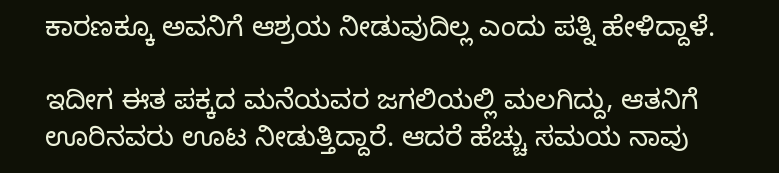ಕಾರಣಕ್ಕೂ ಅವನಿಗೆ ಆಶ್ರಯ ನೀಡುವುದಿಲ್ಲ ಎಂದು ಪತ್ನಿ ಹೇಳಿದ್ದಾಳೆ.

ಇದೀಗ ಈತ ಪಕ್ಕದ ಮನೆಯವರ ಜಗಲಿಯಲ್ಲಿ ಮಲಗಿದ್ದು, ಆತನಿಗೆ ಊರಿನವರು ಊಟ ನೀಡುತ್ತಿದ್ದಾರೆ. ಆದರೆ ಹೆಚ್ಚು ಸಮಯ ನಾವು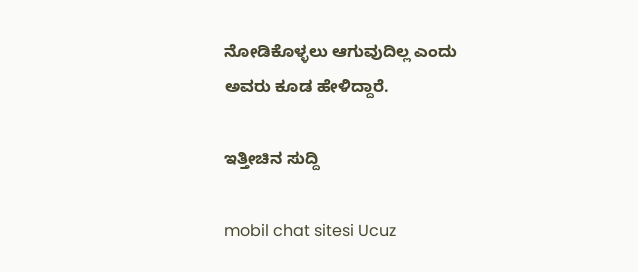ನೋಡಿಕೊಳ್ಳಲು ಆಗುವುದಿಲ್ಲ ಎಂದು ಅವರು ಕೂಡ ಹೇಳಿದ್ದಾರೆ.

ಇತ್ತೀಚಿನ ಸುದ್ದಿ

mobil chat sitesi Ucuz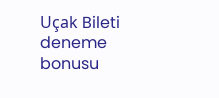Uçak Bileti deneme bonusu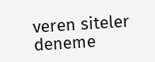veren siteler deneme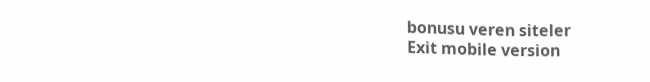bonusu veren siteler
Exit mobile version